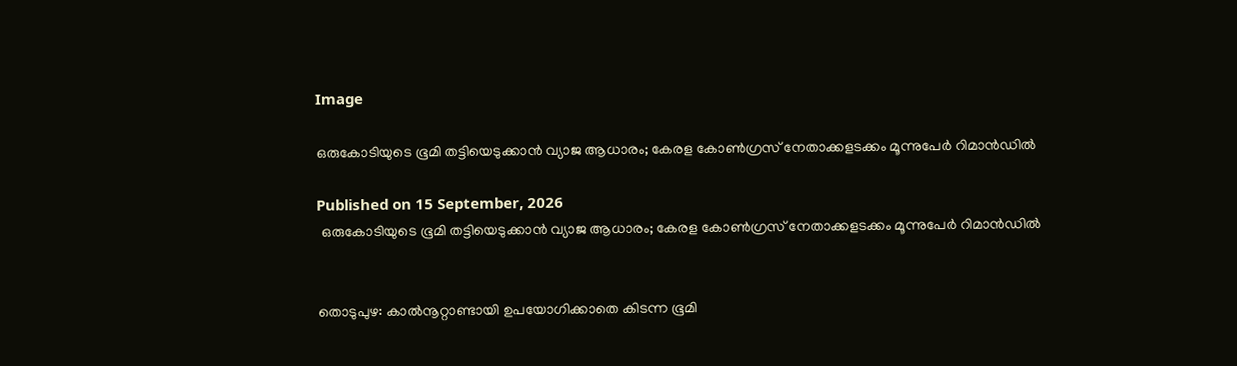Image

ഒരുകോടിയുടെ ഭൂമി തട്ടിയെടുക്കാന്‍ വ്യാജ ആധാരം; കേരള കോണ്‍ഗ്രസ് നേതാക്കളടക്കം മൂന്നുപേര്‍ റിമാന്‍ഡില്‍

Published on 15 September, 2026
 ഒരുകോടിയുടെ ഭൂമി തട്ടിയെടുക്കാന്‍ വ്യാജ ആധാരം; കേരള കോണ്‍ഗ്രസ് നേതാക്കളടക്കം മൂന്നുപേര്‍ റിമാന്‍ഡില്‍


തൊടുപുഴ: കാല്‍നൂറ്റാണ്ടായി ഉപയോഗിക്കാതെ കിടന്ന ഭൂമി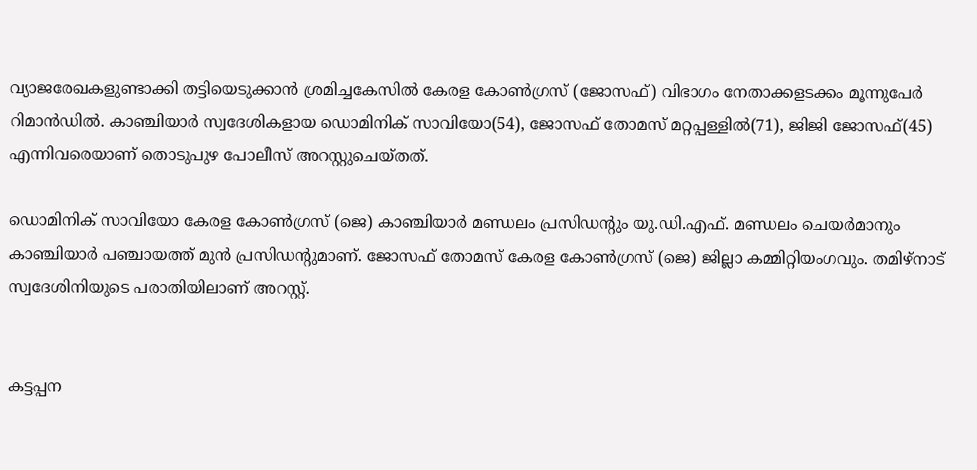വ്യാജരേഖകളുണ്ടാക്കി തട്ടിയെടുക്കാന്‍ ശ്രമിച്ചകേസില്‍ കേരള കോണ്‍ഗ്രസ് (ജോസഫ്) വിഭാഗം നേതാക്കളടക്കം മൂന്നുപേര്‍ റിമാന്‍ഡില്‍. കാഞ്ചിയാര്‍ സ്വദേശികളായ ഡൊമിനിക് സാവിയോ(54), ജോസഫ് തോമസ് മറ്റപ്പള്ളില്‍(71), ജിജി ജോസഫ്(45) എന്നിവരെയാണ് തൊടുപുഴ പോലീസ് അറസ്റ്റുചെയ്തത്.

ഡൊമിനിക് സാവിയോ കേരള കോണ്‍ഗ്രസ് (ജെ) കാഞ്ചിയാര്‍ മണ്ഡലം പ്രസിഡന്റും യു.ഡി.എഫ്. മണ്ഡലം ചെയര്‍മാനും കാഞ്ചിയാര്‍ പഞ്ചായത്ത് മുന്‍ പ്രസിഡന്റുമാണ്. ജോസഫ് തോമസ് കേരള കോണ്‍ഗ്രസ് (ജെ) ജില്ലാ കമ്മിറ്റിയംഗവും. തമിഴ്നാട് സ്വദേശിനിയുടെ പരാതിയിലാണ് അറസ്റ്റ്.


കട്ടപ്പന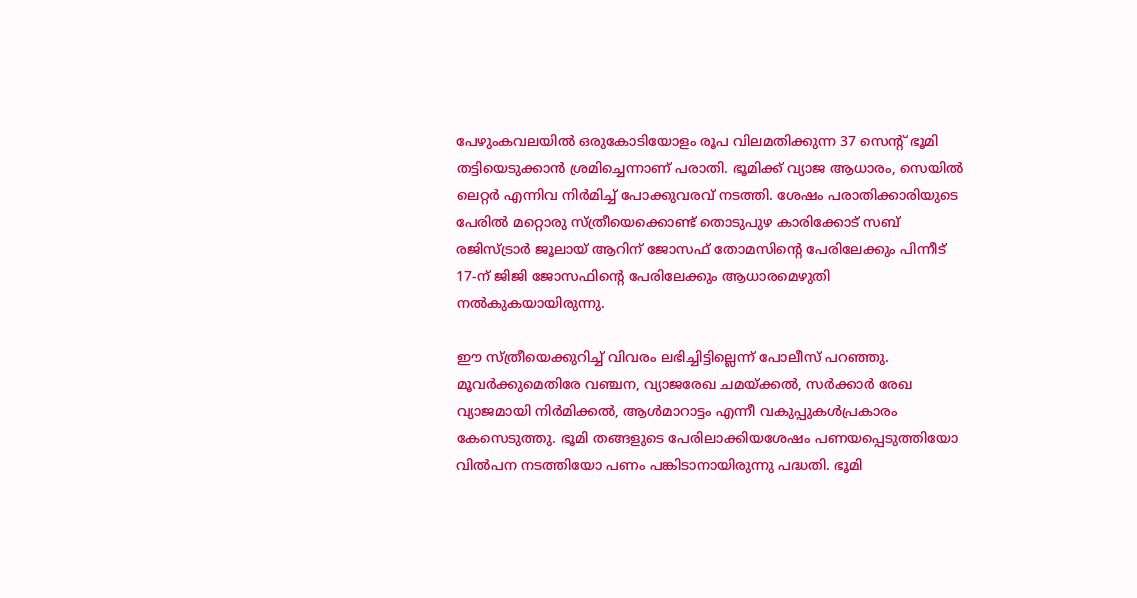പേഴുംകവലയില്‍ ഒരുകോടിയോളം രൂപ വിലമതിക്കുന്ന 37 സെന്റ് ഭൂമി തട്ടിയെടുക്കാന്‍ ശ്രമിച്ചെന്നാണ് പരാതി. ഭൂമിക്ക് വ്യാജ ആധാരം, സെയില്‍ ലെറ്റര്‍ എന്നിവ നിര്‍മിച്ച് പോക്കുവരവ് നടത്തി. ശേഷം പരാതിക്കാരിയുടെ പേരില്‍ മറ്റൊരു സ്ത്രീയെക്കൊണ്ട് തൊടുപുഴ കാരിക്കോട് സബ് രജിസ്ട്രാര്‍ ജൂലായ് ആറിന് ജോസഫ് തോമസിന്റെ പേരിലേക്കും പിന്നീട് 17-ന് ജിജി ജോസഫിന്റെ പേരിലേക്കും ആധാരമെഴുതി നല്‍കുകയായിരുന്നു.

ഈ സ്ത്രീയെക്കുറിച്ച് വിവരം ലഭിച്ചിട്ടില്ലെന്ന് പോലീസ് പറഞ്ഞു. മൂവര്‍ക്കുമെതിരേ വഞ്ചന, വ്യാജരേഖ ചമയ്ക്കല്‍, സര്‍ക്കാര്‍ രേഖ വ്യാജമായി നിര്‍മിക്കല്‍, ആള്‍മാറാട്ടം എന്നീ വകുപ്പുകള്‍പ്രകാരം കേസെടുത്തു. ഭൂമി തങ്ങളുടെ പേരിലാക്കിയശേഷം പണയപ്പെടുത്തിയോ വില്‍പന നടത്തിയോ പണം പങ്കിടാനായിരുന്നു പദ്ധതി. ഭൂമി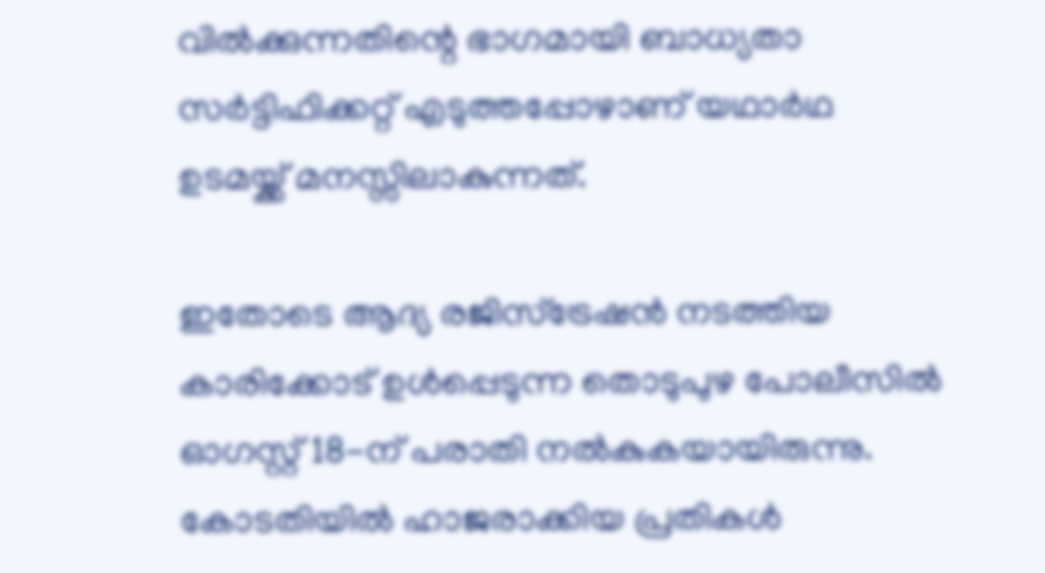വില്‍ക്കുന്നതിന്റെ ഭാഗമായി ബാധ്യതാ സര്‍ട്ടിഫിക്കറ്റ് എടുത്തപ്പോഴാണ് യഥാര്‍ഥ ഉടമയ്ക്ക് മനസ്സിലാകുന്നത്.

ഇതോടെ ആദ്യ രജിസ്‌ട്രേഷന്‍ നടത്തിയ കാരിക്കോട് ഉള്‍പ്പെടുന്ന തൊടുപുഴ പോലീസില്‍ ഓഗസ്റ്റ് 18-ന് പരാതി നല്‍കുകയായിരുന്നു. കോടതിയില്‍ ഹാജരാക്കിയ പ്രതികള്‍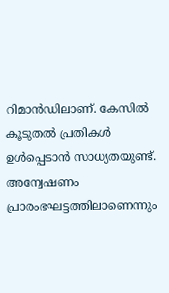റിമാന്‍ഡിലാണ്. കേസില്‍ കൂടുതല്‍ പ്രതികള്‍ ഉള്‍പ്പെടാന്‍ സാധ്യതയുണ്ട്. അന്വേഷണം പ്രാരംഭഘട്ടത്തിലാണെന്നും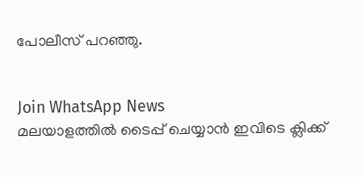പോലീസ് പറഞ്ഞു.


Join WhatsApp News
മലയാളത്തില്‍ ടൈപ്പ് ചെയ്യാന്‍ ഇവിടെ ക്ലിക്ക്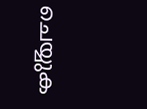ചെയ്യുക